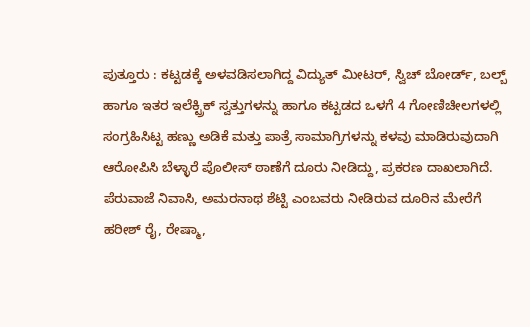ಪುತ್ತೂರು : ಕಟ್ಟಡಕ್ಕೆ ಅಳವಡಿಸಲಾಗಿದ್ದ ವಿದ್ಯುತ್ ಮೀಟರ್, ಸ್ವಿಚ್ ಬೋರ್ಡ್, ಬಲ್ಬ್ ಹಾಗೂ ಇತರ ಇಲೆಕ್ಟ್ರಿಕ್ ಸ್ವತ್ತುಗಳನ್ನು ಹಾಗೂ ಕಟ್ಟಡದ ಒಳಗೆ 4 ಗೋಣಿಚೀಲಗಳಲ್ಲಿ ಸಂಗ್ರಹಿಸಿಟ್ಟ ಹಣ್ಣು ಅಡಿಕೆ ಮತ್ತು ಪಾತ್ರೆ ಸಾಮಾಗ್ರಿಗಳನ್ನು ಕಳವು ಮಾಡಿರುವುದಾಗಿ ಆರೋಪಿಸಿ ಬೆಳ್ಳಾರೆ ಪೊಲೀಸ್ ಠಾಣೆಗೆ ದೂರು ನೀಡಿದ್ದು, ಪ್ರಕರಣ ದಾಖಲಾಗಿದೆ.
ಪೆರುವಾಜೆ ನಿವಾಸಿ, ಅಮರನಾಥ ಶೆಟ್ಟಿ ಎಂಬವರು ನೀಡಿರುವ ದೂರಿನ ಮೇರೆಗೆ ಹರೀಶ್ ರೈ, ರೇಷ್ಮಾ,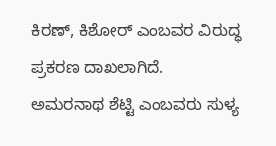ಕಿರಣ್, ಕಿಶೋರ್ ಎಂಬವರ ವಿರುದ್ಧ ಪ್ರಕರಣ ದಾಖಲಾಗಿದೆ.
ಅಮರನಾಥ ಶೆಟ್ಟಿ ಎಂಬವರು ಸುಳ್ಯ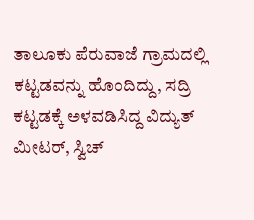ತಾಲೂಕು ಪೆರುವಾಜೆ ಗ್ರಾಮದಲ್ಲಿ ಕಟ್ಟಡವನ್ನು ಹೊಂದಿದ್ದು, ಸದ್ರಿ ಕಟ್ಟಡಕ್ಕೆ ಅಳವಡಿಸಿದ್ದ ವಿದ್ಯುತ್ ಮೀಟರ್, ಸ್ವಿಚ್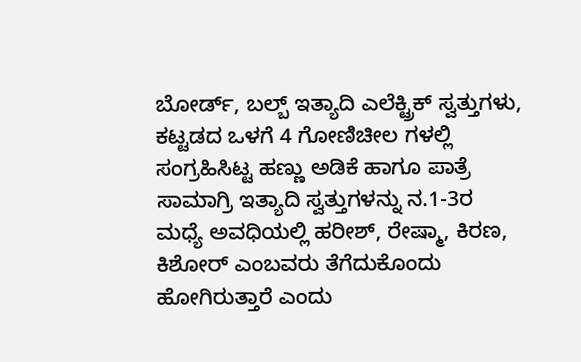ಬೋರ್ಡ್, ಬಲ್ಬ್ ಇತ್ಯಾದಿ ಎಲೆಕ್ಟ್ರಿಕ್ ಸ್ವತ್ತುಗಳು, ಕಟ್ಟಡದ ಒಳಗೆ 4 ಗೋಣಿಚೀಲ ಗಳಲ್ಲಿ ಸಂಗ್ರಹಿಸಿಟ್ಟ ಹಣ್ಣು ಅಡಿಕೆ ಹಾಗೂ ಪಾತ್ರೆ ಸಾಮಾಗ್ರಿ ಇತ್ಯಾದಿ ಸ್ವತ್ತುಗಳನ್ನು ನ.1-3ರ ಮಧ್ಯೆ ಅವಧಿಯಲ್ಲಿ ಹರೀಶ್, ರೇಷ್ಮಾ, ಕಿರಣ, ಕಿಶೋರ್ ಎಂಬವರು ತೆಗೆದುಕೊಂದು ಹೋಗಿರುತ್ತಾರೆ ಎಂದು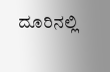ದೂರಿನಲ್ಲಿ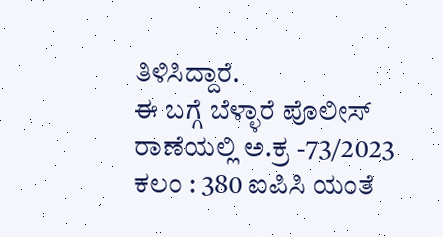ತಿಳಿಸಿದ್ದಾರೆ.
ಈ ಬಗ್ಗೆ ಬೆಳ್ಳಾರೆ ಪೊಲೀಸ್ ರಾಣೆಯಲ್ಲಿ ಅ.ಕ್ರ -73/2023 ಕಲಂ : 380 ಐಪಿಸಿ ಯಂತೆ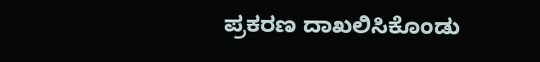ಪ್ರಕರಣ ದಾಖಲಿಸಿಕೊಂಡು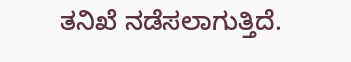ತನಿಖೆ ನಡೆಸಲಾಗುತ್ತಿದೆ.